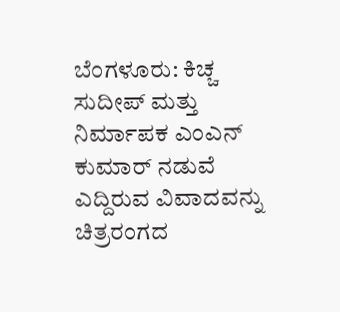ಬೆಂಗಳೂರು: ಕಿಚ್ಚ ಸುದೀಪ್ ಮತ್ತು ನಿರ್ಮಾಪಕ ಎಂಎನ್ ಕುಮಾರ್ ನಡುವೆ ಎದ್ದಿರುವ ವಿವಾದವನ್ನು ಚಿತ್ರರಂಗದ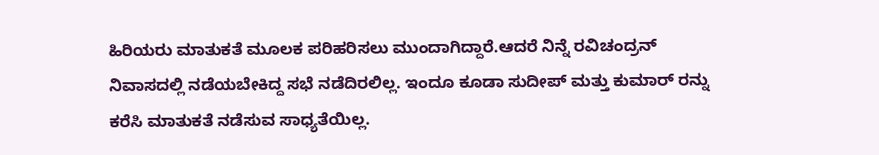ಹಿರಿಯರು ಮಾತುಕತೆ ಮೂಲಕ ಪರಿಹರಿಸಲು ಮುಂದಾಗಿದ್ದಾರೆ.ಆದರೆ ನಿನ್ನೆ ರವಿಚಂದ್ರನ್ ನಿವಾಸದಲ್ಲಿ ನಡೆಯಬೇಕಿದ್ದ ಸಭೆ ನಡೆದಿರಲಿಲ್ಲ. ಇಂದೂ ಕೂಡಾ ಸುದೀಪ್ ಮತ್ತು ಕುಮಾರ್ ರನ್ನು ಕರೆಸಿ ಮಾತುಕತೆ ನಡೆಸುವ ಸಾಧ್ಯತೆಯಿಲ್ಲ.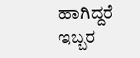ಹಾಗಿದ್ದರೆ ಇಬ್ಬರ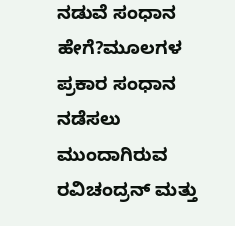ನಡುವೆ ಸಂಧಾನ ಹೇಗೆ?ಮೂಲಗಳ ಪ್ರಕಾರ ಸಂಧಾನ ನಡೆಸಲು ಮುಂದಾಗಿರುವ ರವಿಚಂದ್ರನ್ ಮತ್ತು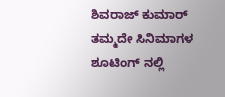ಶಿವರಾಜ್ ಕುಮಾರ್ ತಮ್ಮದೇ ಸಿನಿಮಾಗಳ ಶೂಟಿಂಗ್ ನಲ್ಲಿ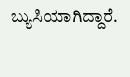ಬ್ಯುಸಿಯಾಗಿದ್ದಾರೆ.